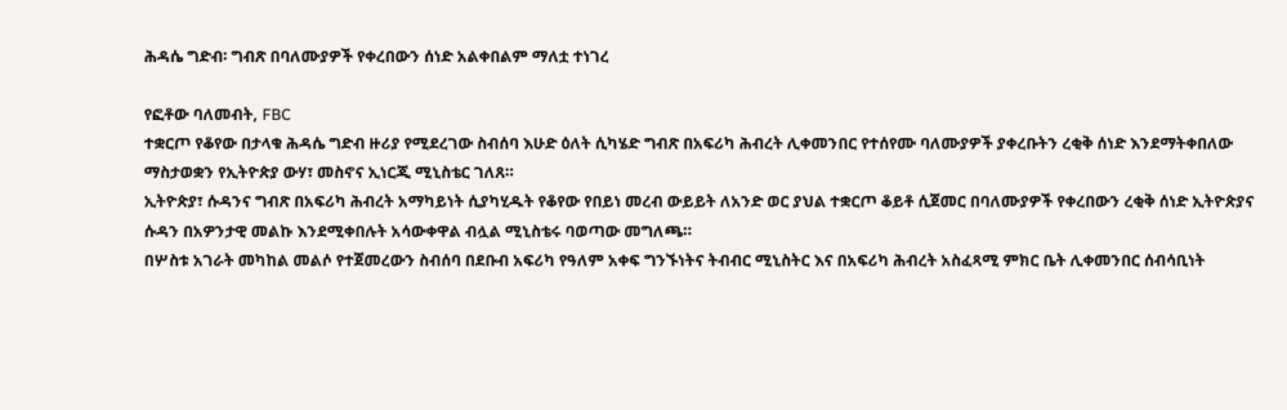ሕዳሴ ግድብ፡ ግብጽ በባለሙያዎች የቀረበውን ሰነድ አልቀበልም ማለቷ ተነገረ

የፎቶው ባለመብት, FBC
ተቋርጦ የቆየው በታላቁ ሕዳሴ ግድብ ዙሪያ የሚደረገው ስብሰባ እሁድ ዕለት ሲካሄድ ግብጽ በአፍሪካ ሕብረት ሊቀመንበር የተሰየሙ ባለሙያዎች ያቀረቡትን ረቂቅ ሰነድ እንደማትቀበለው ማስታወቋን የኢትዮጵያ ውሃ፣ መስኖና ኢነርጂ ሚኒስቴር ገለጸ።
ኢትዮጵያ፣ ሱዳንና ግብጽ በአፍሪካ ሕብረት አማካይነት ሲያካሂዱት የቆየው የበይነ መረብ ውይይት ለአንድ ወር ያህል ተቋርጦ ቆይቶ ሲጀመር በባለሙያዎች የቀረበውን ረቂቅ ሰነድ ኢትዮጵያና ሱዳን በአዎንታዊ መልኩ እንደሚቀበሉት አሳውቀዋል ብሏል ሚኒስቴሩ ባወጣው መግለጫ።
በሦስቱ አገራት መካከል መልሶ የተጀመረውን ስብሰባ በደቡብ አፍሪካ የዓለም አቀፍ ግንኙነትና ትብብር ሚኒስትር እና በአፍሪካ ሕብረት አስፈጻሚ ምክር ቤት ሊቀመንበር ሰብሳቢነት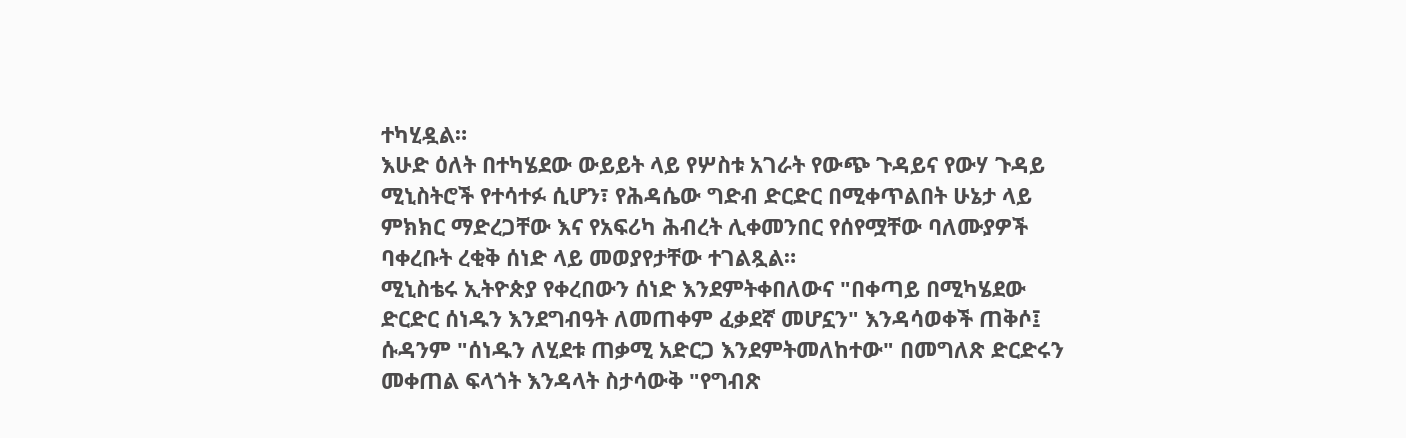ተካሂዷል።
እሁድ ዕለት በተካሄደው ውይይት ላይ የሦስቱ አገራት የውጭ ጉዳይና የውሃ ጉዳይ ሚኒስትሮች የተሳተፉ ሲሆን፣ የሕዳሴው ግድብ ድርድር በሚቀጥልበት ሁኔታ ላይ ምክክር ማድረጋቸው እና የአፍሪካ ሕብረት ሊቀመንበር የሰየሟቸው ባለሙያዎች ባቀረቡት ረቂቅ ሰነድ ላይ መወያየታቸው ተገልጿል።
ሚኒስቴሩ ኢትዮጵያ የቀረበውን ሰነድ እንደምትቀበለውና "በቀጣይ በሚካሄደው ድርድር ሰነዱን እንደግብዓት ለመጠቀም ፈቃደኛ መሆኗን" እንዳሳወቀች ጠቅሶ፤ ሱዳንም "ሰነዱን ለሂደቱ ጠቃሚ አድርጋ እንደምትመለከተው" በመግለጽ ድርድሩን መቀጠል ፍላጎት እንዳላት ስታሳውቅ "የግብጽ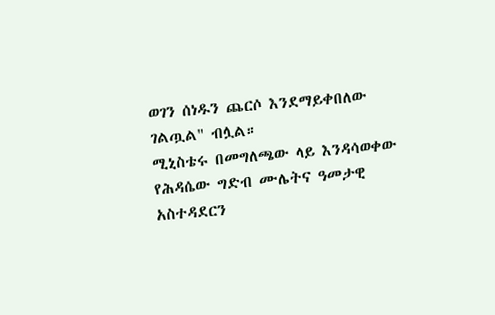ወገን ሰነዱን ጨርሶ እንደማይቀበለው ገልጧል" ብሏል።
ሚኒስቴሩ በመግለጫው ላይ እንዳሳወቀው የሕዳሴው ግድብ ሙሌትና ዓመታዊ አስተዳደርን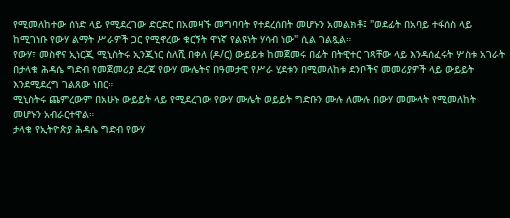የሚመለከተው ሰነድ ላይ የሚደረገው ድርድር በአመዛኙ መግባባት የተደረሰበት መሆኑን አመልክቶ፤ "ወደፊት በአባይ ተፋሰስ ላይ ከሚገነቡ የውሃ ልማት ሥራዎች ጋር የሚኖረው ቁርኝት ዋነኛ የልዩነት ሃሳብ ነው" ሲል ገልጿል።
የውሃ፣ መስኖና ኢነርጂ ሚኒስትሩ ኢንጂነር ስለሺ በቀለ (ዶ/ር) ውይይቱ ከመጀመሩ በፊት በትዊተር ገጻቸው ላይ እንዳሰፈሩት ሦስቱ አገራት በታላቁ ሕዳሴ ግድብ የመጀመሪያ ደረጃ የውሃ ሙሌትና በዓመታዊ የሥራ ሂደቱን በሚመለከቱ ደንቦችና መመሪያዎች ላይ ውይይት እንደሚደረግ ገልጸው ነበር።
ሚኒስትሩ ጨምረውም በአሁኑ ውይይት ላይ የሚደረገው የውሃ ሙሌት ወይይት ግድቡን ሙሉ ለሙሉ በውሃ መሙላት የሚመለከት መሆኑን አብራርተዋል።
ታላቁ የኢትዮጵያ ሕዳሴ ግድብ የውሃ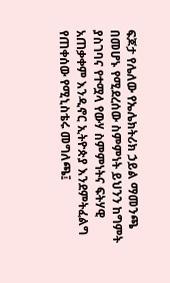ፍጆታ የሌለው የኤሌክትሪክ ኃይል ማመንጫ በመሆኑ የሚደረሰው ስምምነት ይህንን ከግምት ያስገባና የተሟላ የውሃ ስምምነትና ፍትሃዊ አጠቃቀም እንዲኖር ኢትዮጵያ እንደምትፈልግ የጠቀሰው የሚኒስቴሩ መግለጫ፤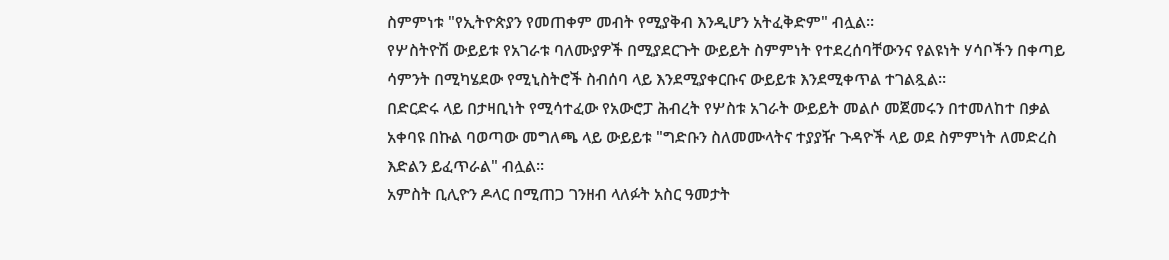ስምምነቱ "የኢትዮጵያን የመጠቀም መብት የሚያቅብ እንዲሆን አትፈቅድም" ብሏል።
የሦስትዮሽ ውይይቱ የአገራቱ ባለሙያዎች በሚያደርጉት ውይይት ስምምነት የተደረሰባቸውንና የልዩነት ሃሳቦችን በቀጣይ ሳምንት በሚካሄደው የሚኒስትሮች ስብሰባ ላይ እንደሚያቀርቡና ውይይቱ እንደሚቀጥል ተገልጿል።
በድርድሩ ላይ በታዛቢነት የሚሳተፈው የአውሮፓ ሕብረት የሦስቱ አገራት ውይይት መልሶ መጀመሩን በተመለከተ በቃል አቀባዩ በኩል ባወጣው መግለጫ ላይ ውይይቱ "ግድቡን ስለመሙላትና ተያያዥ ጉዳዮች ላይ ወደ ስምምነት ለመድረስ እድልን ይፈጥራል" ብሏል።
አምስት ቢሊዮን ዶላር በሚጠጋ ገንዘብ ላለፉት አስር ዓመታት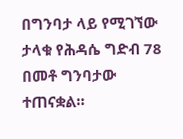በግንባታ ላይ የሚገኘው ታላቁ የሕዳሴ ግድብ 78 በመቶ ግንባታው ተጠናቋል።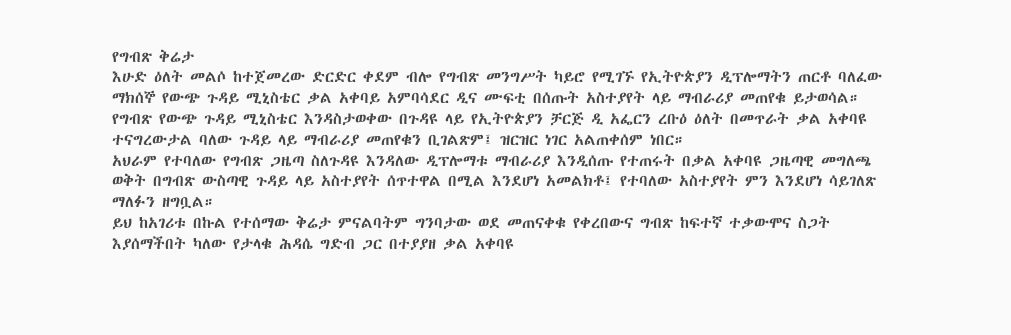የግብጽ ቅሬታ
እሁድ ዕለት መልሶ ከተጀመረው ድርድር ቀደም ብሎ የግብጽ መንግሥት ካይሮ የሚገኙ የኢትዮጵያን ዲፕሎማትን ጠርቶ ባለፈው ማክሰኞ የውጭ ጉዳይ ሚኒስቴር ቃል አቀባይ አምባሳደር ዲና ሙፍቲ በሰጡት አስተያየት ላይ ማብራሪያ መጠየቁ ይታወሳል።
የግብጽ የውጭ ጉዳይ ሚኒስቴር እንዳስታወቀው በጉዳዩ ላይ የኢትዮጵያን ቻርጅ ዲ አፌርን ረቡዕ ዕለት በመጥራት ቃል አቀባዩ ተናግረውታል ባለው ጉዳይ ላይ ማብራሪያ መጠየቁን ቢገልጽም፤ ዝርዝር ነገር አልጠቀሰም ነበር።
አህራም የተባለው የግብጽ ጋዜጣ ስለጉዳዩ እንዳለው ዲፕሎማቱ ማብራሪያ እንዲሰጡ የተጠሩት በቃል አቀባዩ ጋዜጣዊ መግለጫ ወቅት በግብጽ ውስጣዊ ጉዳይ ላይ አስተያየት ሰጥተዋል በሚል እንደሆነ አመልክቶ፤ የተባለው አስተያየት ምን እንደሆነ ሳይገለጽ ማለፉን ዘግቧል።
ይህ ከአገሪቱ በኩል የተሰማው ቅሬታ ምናልባትም ግንባታው ወደ መጠናቀቁ የቀረበውና ግብጽ ከፍተኛ ተቃውሞና ስጋት እያሰማችበት ካለው የታላቁ ሕዳሴ ግድብ ጋር በተያያዘ ቃል አቀባዩ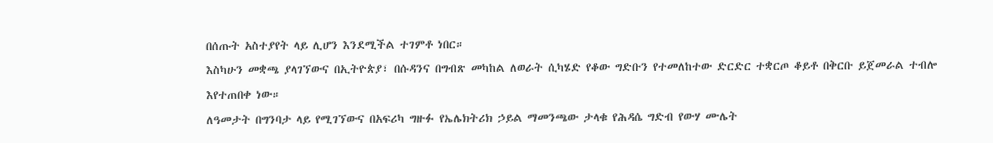በሰጡት አስተያየት ላይ ሊሆን እንደሚችል ተገምቶ ነበር።
እስካሁን መቋጫ ያላገኘውና በኢትዮጵያ፣ በሱዳንና በግብጽ መካከል ለወራት ሲካሄድ የቆው ግድቡን የተመለከተው ድርድር ተቋርጦ ቆይቶ በቅርቡ ይጀመራል ተብሎ እየተጠበቀ ነው።
ለዓመታት በግንባታ ላይ የሚገኘውና በአፍሪካ ግዙፉ የኤሌክትሪክ ኃይል ማመንጫው ታላቁ የሕዳሴ ግድብ የውሃ ሙሌት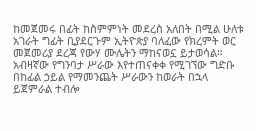ከመጀመሩ በፊት ከስምምነት መደረስ አለበት በሚል ሁለቱ አገራት ግፊት ቢያደርጉም ኢትዮጵያ ባለፈው የክረምት ወር መጀመሪያ ደረጃ የውሃ ሙሌትን ማከናወኗ ይታወሳል።
አብዛኛው የግንባታ ሥራው እየተጠናቀቀ የሚገኘው ግድቡ በከፊል ኃይል የማመንጨት ሥራውን ከወራት በኋላ ይጀምራል ተብሎ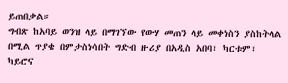ይጠበቃል።
ግብጽ ከአባይ ወንዝ ላይ በማገኘው የውሃ መጠን ላይ መቀነስን ያስከትላል በሚል ጥያቄ በምታስነሳበት ግድብ ዙሪያ በአዲስ አበባ፣ ካርቱም፣ ካይሮና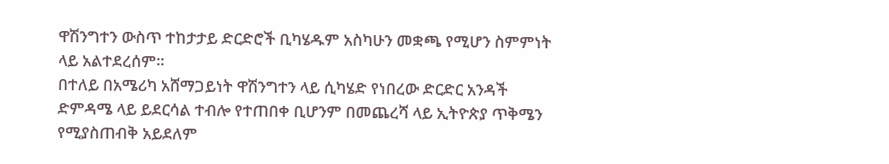ዋሽንግተን ውስጥ ተከታታይ ድርድሮች ቢካሄዱም አስካሁን መቋጫ የሚሆን ስምምነት ላይ አልተደረሰም።
በተለይ በአሜሪካ አሸማጋይነት ዋሽንግተን ላይ ሲካሄድ የነበረው ድርድር አንዳች ድምዳሜ ላይ ይደርሳል ተብሎ የተጠበቀ ቢሆንም በመጨረሻ ላይ ኢትዮጵያ ጥቅሜን የሚያስጠብቅ አይደለም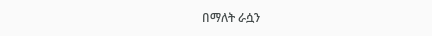በማለት ራሷን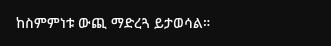ከስምምነቱ ውጪ ማድረጓ ይታወሳል።